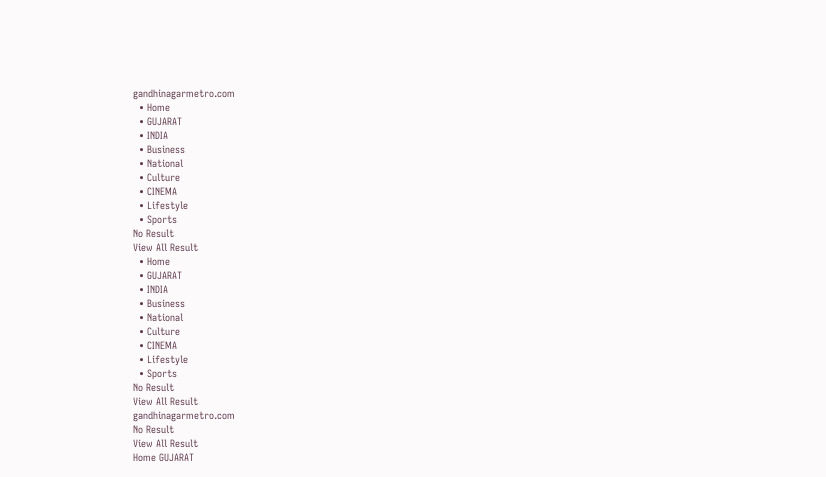gandhinagarmetro.com
  • Home
  • GUJARAT
  • INDIA
  • Business
  • National
  • Culture
  • CINEMA
  • Lifestyle
  • Sports
No Result
View All Result
  • Home
  • GUJARAT
  • INDIA
  • Business
  • National
  • Culture
  • CINEMA
  • Lifestyle
  • Sports
No Result
View All Result
gandhinagarmetro.com
No Result
View All Result
Home GUJARAT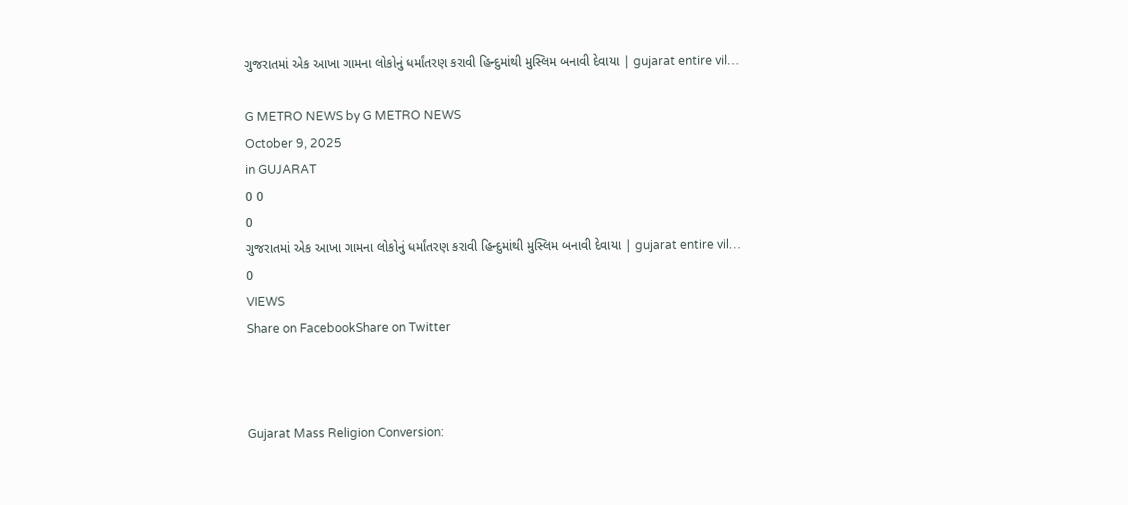ગુજરાતમાં એક આખા ગામના લોકોનું ધર્માંતરણ કરાવી હિન્દુમાંથી મુસ્લિમ બનાવી દેવાયા | gujarat entire vil…

G METRO NEWS by G METRO NEWS
October 9, 2025
in GUJARAT
0 0
0
ગુજરાતમાં એક આખા ગામના લોકોનું ધર્માંતરણ કરાવી હિન્દુમાંથી મુસ્લિમ બનાવી દેવાયા | gujarat entire vil…
0
VIEWS
Share on FacebookShare on Twitter



Gujarat Mass Religion Conversion: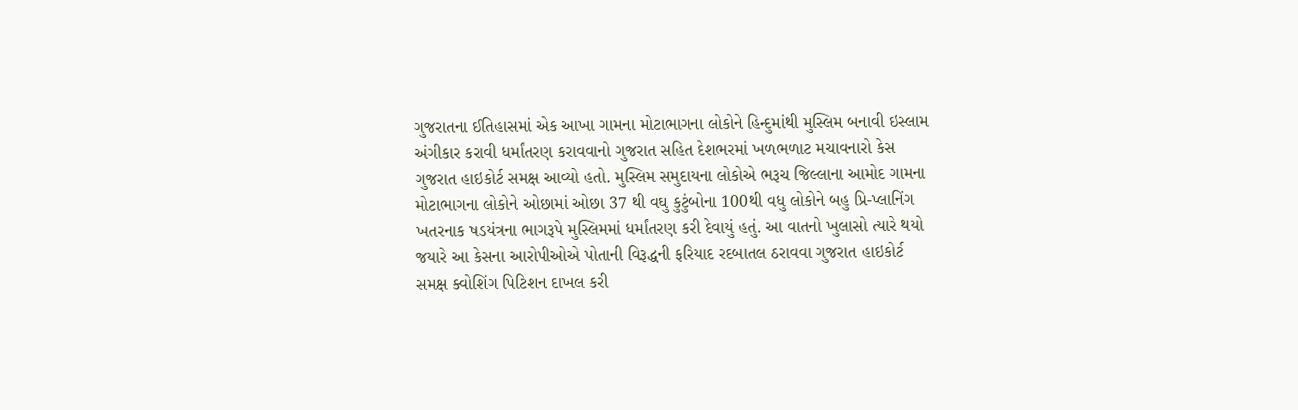ગુજરાતના ઈતિહાસમાં એક આખા ગામના મોટાભાગના લોકોને હિન્દુમાંથી મુસ્લિમ બનાવી ઇસ્લામ અંગીકાર કરાવી ધર્માંતરણ કરાવવાનો ગુજરાત સહિત દેશભરમાં ખળભળાટ મચાવનારો કેસ ગુજરાત હાઇકોર્ટ સમક્ષ આવ્યો હતો. મુસ્લિમ સમુદાયના લોકોએ ભરૂચ જિલ્લાના આમોદ ગામના મોટાભાગના લોકોને ઓછામાં ઓછા 37 થી વઘુ કુટુંબોના 100થી વધુ લોકોને બહુ પ્રિ-પ્લાનિંગ ખતરનાક ષડયંત્રના ભાગરૂપે મુસ્લિમમાં ધર્માંતરણ કરી દેવાયું હતું. આ વાતનો ખુલાસો ત્યારે થયો જયારે આ કેસના આરોપીઓએ પોતાની વિરૂદ્ધની ફરિયાદ રદબાતલ ઠરાવવા ગુજરાત હાઇકોર્ટ સમક્ષ ક્વોશિંગ પિટિશન દાખલ કરી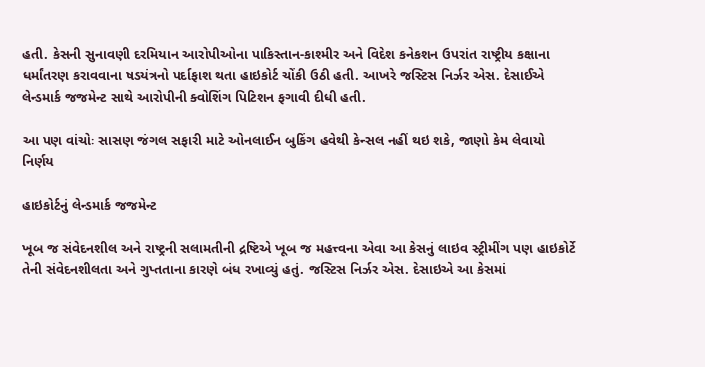હતી. કેસની સુનાવણી દરમિયાન આરોપીઓના પાકિસ્તાન-કાશ્મીર અને વિદેશ કનેકશન ઉપરાંત રાષ્ટ્રીય કક્ષાના ધર્માંતરણ કરાવવાના ષડયંત્રનો પર્દાફાશ થતા હાઇકોર્ટ ચોંકી ઉઠી હતી. આખરે જસ્ટિસ નિર્ઝર એસ. દેસાઈએ લેન્ડમાર્ક જજમેન્ટ સાથે આરોપીની ક્વોશિંગ પિટિશન ફગાવી દીધી હતી.

આ પણ વાંચોઃ સાસણ જંગલ સફારી માટે ઓનલાઈન બુકિંગ હવેથી કેન્સલ નહીં થઇ શકે, જાણો કેમ લેવાયો નિર્ણય

હાઇકોર્ટનું લેન્ડમાર્ક જજમેન્ટ

ખૂબ જ સંવેદનશીલ અને રાષ્ટ્રની સલામતીની દ્રષ્ટિએ ખૂબ જ મહત્ત્વના એવા આ કેસનું લાઇવ સ્ટ્રીમીંગ પણ હાઇકોર્ટે તેની સંવેદનશીલતા અને ગુપ્તતાના કારણે બંધ રખાવ્યું હતું. જસ્ટિસ નિર્ઝર એસ. દેસાઇએ આ કેસમાં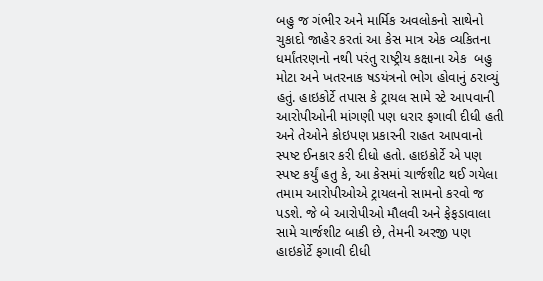બહુ જ ગંભીર અને માર્મિક અવલોકનો સાથેનો ચુકાદો જાહેર કરતાં આ કેસ માત્ર એક વ્યકિતના ધર્માંતરણનો નથી પરંતુ રાષ્ટ્રીય કક્ષાના એક  બહુ મોટા અને ખતરનાક ષડયંત્રનો ભોગ હોવાનું ઠરાવ્યું હતું. હાઇકોર્ટે તપાસ કે ટ્રાયલ સામે સ્ટે આપવાની આરોપીઓની માંગણી પણ ધરાર ફગાવી દીધી હતી અને તેઓને કોઇપણ પ્રકારની રાહત આપવાનો સ્પષ્ટ ઈનકાર કરી દીધો હતો. હાઇકોર્ટે એ પણ સ્પષ્ટ કર્યું હતુ કે, આ કેસમાં ચાર્જશીટ થઈ ગયેલા તમામ આરોપીઓએ ટ્રાયલનો સામનો કરવો જ પડશે. જે બે આરોપીઓ મૌલવી અને ફેફડાવાલા સામે ચાર્જશીટ બાકી છે, તેમની અરજી પણ હાઇકોર્ટે ફગાવી દીધી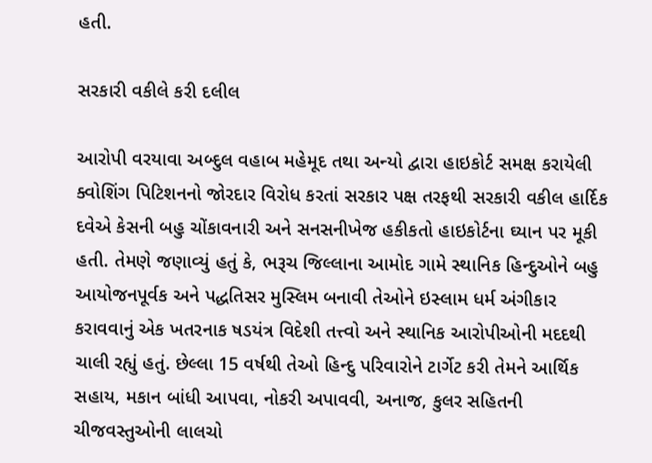હતી.

સરકારી વકીલે કરી દલીલ

આરોપી વરયાવા અબ્દુલ વહાબ મહેમૂદ તથા અન્યો દ્વારા હાઇકોર્ટ સમક્ષ કરાયેલી ક્વોશિંગ પિટિશનનો જોરદાર વિરોધ કરતાં સરકાર પક્ષ તરફથી સરકારી વકીલ હાર્દિક દવેએ કેસની બહુ ચોંકાવનારી અને સનસનીખેજ હકીકતો હાઇકોર્ટના ઘ્યાન પર મૂકી હતી. તેમણે જણાવ્યું હતું કે, ભરૂચ જિલ્લાના આમોદ ગામે સ્થાનિક હિન્દુઓને બહુ આયોજનપૂર્વક અને પદ્ધતિસર મુસ્લિમ બનાવી તેઓને ઇસ્લામ ધર્મ અંગીકાર કરાવવાનું એક ખતરનાક ષડયંત્ર વિદેશી તત્ત્વો અને સ્થાનિક આરોપીઓની મદદથી ચાલી રહ્યું હતું. છેલ્લા 15 વર્ષથી તેઓ હિન્દુ પરિવારોને ટાર્ગેટ કરી તેમને આર્થિક સહાય, મકાન બાંધી આપવા, નોકરી અપાવવી, અનાજ, કુલર સહિતની ચીજવસ્તુઓની લાલચો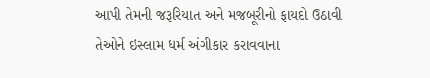આપી તેમની જરૂરિયાત અને મજબૂરીનો ફાયદો ઉઠાવી તેઓને ઇસ્લામ ધર્મ અંગીકાર કરાવવાના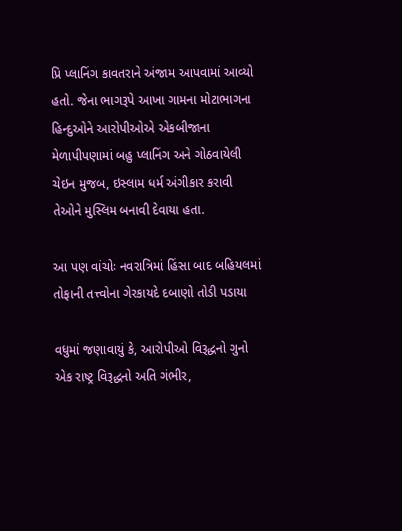પ્રિ પ્લાનિંગ કાવતરાને અંજામ આપવામાં આવ્યો હતો. જેના ભાગરૂપે આખા ગામના મોટાભાગના હિન્દુઓને આરોપીઓએ એકબીજાના મેળાપીપણામાં બહુ પ્લાનિંગ અને ગોઠવાયેલી ચેઇન મુજબ, ઇસ્લામ ધર્મ અંગીકાર કરાવી તેઓને મુસ્લિમ બનાવી દેવાયા હતા.

આ પણ વાંચોઃ નવરાત્રિમાં હિંસા બાદ બહિયલમાં તોફાની તત્ત્વોના ગેરકાયદે દબાણો તોડી પડાયા

વધુમાં જણાવાયું કે, આરોપીઓ વિરૂદ્ધનો ગુનો એક રાષ્ટ્ર વિરૂદ્ધનો અતિ ગંભીર,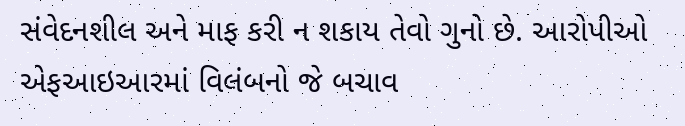સંવેદનશીલ અને માફ કરી ન શકાય તેવો ગુનો છે. આરોપીઓ એફઆઇઆરમાં વિલંબનો જે બચાવ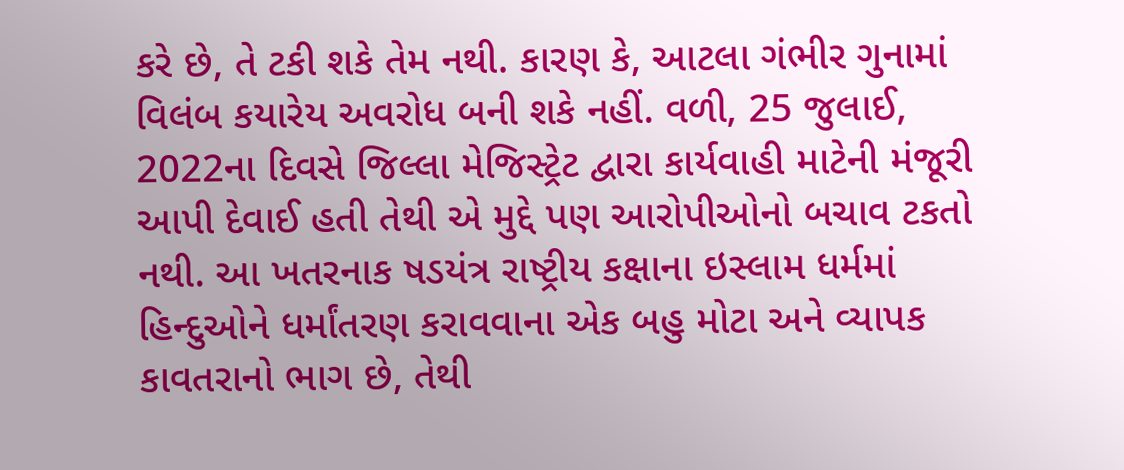કરે છે, તે ટકી શકે તેમ નથી. કારણ કે, આટલા ગંભીર ગુનામાં વિલંબ કયારેય અવરોધ બની શકે નહીં. વળી, 25 જુલાઈ, 2022ના દિવસે જિલ્લા મેજિસ્ટ્રેટ દ્વારા કાર્યવાહી માટેની મંજૂરી આપી દેવાઈ હતી તેથી એ મુદ્દે પણ આરોપીઓનો બચાવ ટકતો નથી. આ ખતરનાક ષડયંત્ર રાષ્ટ્રીય કક્ષાના ઇસ્લામ ધર્મમાં હિન્દુઓને ધર્માંતરણ કરાવવાના એક બહુ મોટા અને વ્યાપક કાવતરાનો ભાગ છે, તેથી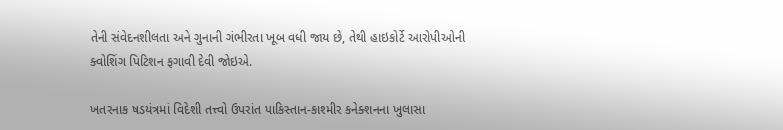તેની સંવેદનશીલતા અને ગુનાની ગંભીરતા ખૂબ વધી જાય છે, તેથી હાઇકોર્ટે આરોપીઓની ક્વોશિંગ પિટિશન ફગાવી દેવી જોઇએ.

ખતરનાક ષડયંત્રમાં વિદેશી તત્ત્વો ઉપરાંત પાકિસ્તાન-કાશ્મીર કનેક્શનના ખુલાસા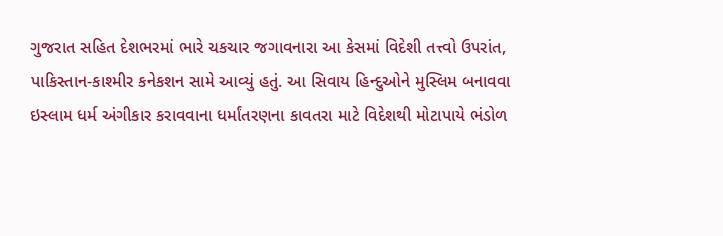ગુજરાત સહિત દેશભરમાં ભારે ચકચાર જગાવનારા આ કેસમાં વિદેશી તત્ત્વો ઉપરાંત, પાકિસ્તાન-કાશ્મીર કનેકશન સામે આવ્યું હતું. આ સિવાય હિન્દુઓને મુસ્લિમ બનાવવા ઇસ્લામ ધર્મ અંગીકાર કરાવવાના ધર્માંતરણના કાવતરા માટે વિદેશથી મોટાપાયે ભંડોળ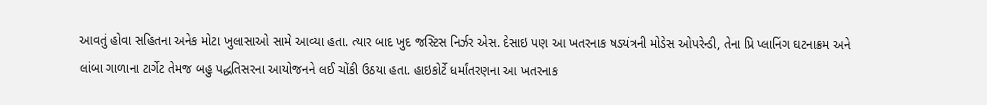આવતું હોવા સહિતના અનેક મોટા ખુલાસાઓ સામે આવ્યા હતા. ત્યાર બાદ ખુદ જસ્ટિસ નિર્ઝર એસ. દેસાઇ પણ આ ખતરનાક ષડયંત્રની મોડેસ ઓપરેન્ડી, તેના પ્રિ પ્લાનિંગ ઘટનાક્રમ અને લાંબા ગાળાના ટાર્ગેટ તેમજ બહુ પદ્ધતિસરના આયોજનને લઈ ચોંકી ઉઠયા હતા. હાઇકોર્ટે ધર્માંતરણના આ ખતરનાક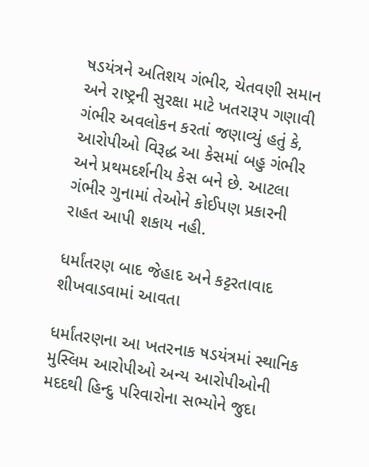ષડયંત્રને અતિશય ગંભીર, ચેતવણી સમાન અને રાષ્ટ્રની સુરક્ષા માટે ખતરારૂપ ગણાવી ગંભીર અવલોકન કરતાં જણાવ્યું હતું કે, આરોપીઓ વિરૂદ્ધ આ કેસમાં બહુ ગંભીર અને પ્રથમદર્શનીય કેસ બને છે. આટલા ગંભીર ગુનામાં તેઓને કોઈપણ પ્રકારની રાહત આપી શકાય નહી.

ધર્માંતરણ બાદ જેહાદ અને કટ્ટરતાવાદ શીખવાડવામાં આવતા

ધર્માંતરણના આ ખતરનાક ષડયંત્રમાં સ્થાનિક મુસ્લિમ આરોપીઓ અન્ય આરોપીઓની મદદથી હિન્દુ પરિવારોના સભ્યોને જુદા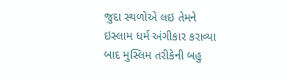જુદા સ્થળોએ લઇ તેમને ઇસ્લામ ધર્મ અંગીકાર કરાવ્યા બાદ મુસ્લિમ તરીકેની બહુ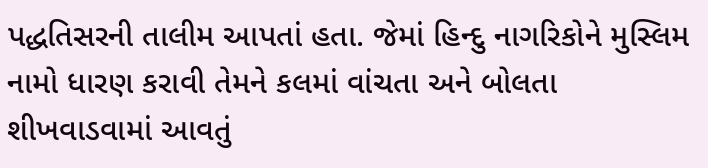પદ્ધતિસરની તાલીમ આપતાં હતા. જેમાં હિન્દુ નાગરિકોને મુસ્લિમ નામો ધારણ કરાવી તેમને કલમાં વાંચતા અને બોલતા શીખવાડવામાં આવતું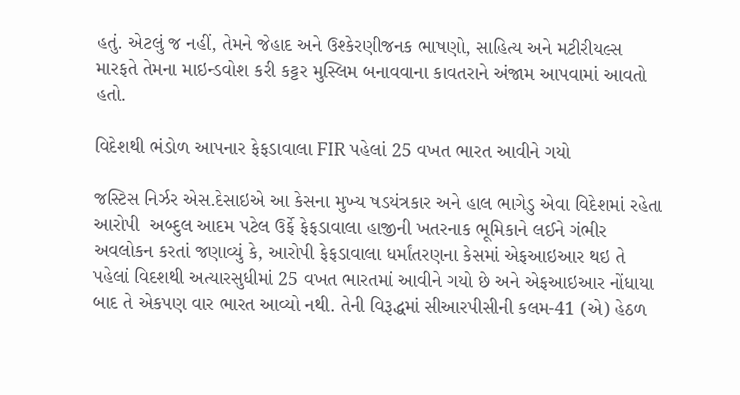હતું. એટલું જ નહીં, તેમને જેહાદ અને ઉશ્કેરણીજનક ભાષણો, સાહિત્ય અને મટીરીયલ્સ મારફતે તેમના માઇન્ડવોશ કરી કટ્ટર મુસ્લિમ બનાવવાના કાવતરાને અંજામ આપવામાં આવતો હતો.

વિદેશથી ભંડોળ આપનાર ફેફડાવાલા FIR પહેલાં 25 વખત ભારત આવીને ગયો

જસ્ટિસ નિર્ઝર એસ.દેસાઇએ આ કેસના મુખ્ય ષડયંત્રકાર અને હાલ ભાગેડુ એવા વિદેશમાં રહેતા આરોપી  અબ્દુલ આદમ પટેલ ઉર્ફે ફેફડાવાલા હાજીની ખતરનાક ભૂમિકાને લઈને ગંભીર અવલોકન કરતાં જણાવ્યું કે, આરોપી ફેફડાવાલા ધર્માંતરણના કેસમાં એફઆઇઆર થઇ તે પહેલાં વિદશથી અત્યારસુધીમાં 25 વખત ભારતમાં આવીને ગયો છે અને એફઆઇઆર નોંધાયા બાદ તે એકપણ વાર ભારત આવ્યો નથી. તેની વિરૂદ્ધમાં સીઆરપીસીની કલમ-41 (એ) હેઠળ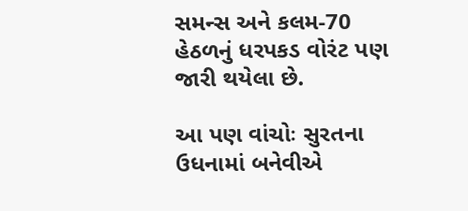સમન્સ અને કલમ-70 હેઠળનું ધરપકડ વોરંટ પણ જારી થયેલા છે.

આ પણ વાંચોઃ સુરતના ઉધનામાં બનેવીએ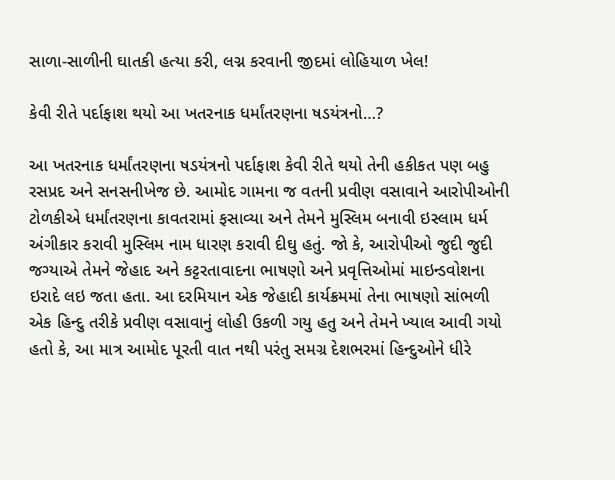સાળા-સાળીની ઘાતકી હત્યા કરી, લગ્ન કરવાની જીદમાં લોહિયાળ ખેલ!

કેવી રીતે પર્દાફાશ થયો આ ખતરનાક ધર્માંતરણના ષડયંત્રનો…?

આ ખતરનાક ધર્માંતરણના ષડયંત્રનો પર્દાફાશ કેવી રીતે થયો તેની હકીકત પણ બહુ રસપ્રદ અને સનસનીખેજ છે. આમોદ ગામના જ વતની પ્રવીણ વસાવાને આરોપીઓની ટોળકીએ ધર્માંતરણના કાવતરામાં ફસાવ્યા અને તેમને મુસ્લિમ બનાવી ઇસ્લામ ધર્મ અંગીકાર કરાવી મુસ્લિમ નામ ધારણ કરાવી દીઘુ હતું. જો કે, આરોપીઓ જુદી જુદી જગ્યાએ તેમને જેહાદ અને કટ્ટરતાવાદના ભાષણો અને પ્રવૃત્તિઓમાં માઇન્ડવોશના ઇરાદે લઇ જતા હતા. આ દરમિયાન એક જેહાદી કાર્યક્રમમાં તેના ભાષણો સાંભળી એક હિન્દુ તરીકે પ્રવીણ વસાવાનું લોહી ઉકળી ગયુ હતુ અને તેમને ખ્યાલ આવી ગયો હતો કે, આ માત્ર આમોદ પૂરતી વાત નથી પરંતુ સમગ્ર દેશભરમાં હિન્દુઓને ધીરે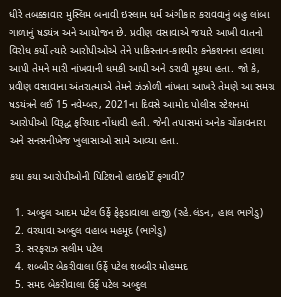ધીરે તબક્કાવાર મુસ્લિમ બનાવી ઇસ્લામ ધર્મ અંગીકાર કરાવવાનું બહુ લાંબા ગાળાનું ષડયંત્ર અને આયોજન છે. પ્રવીણ વસાવાએ જયારે આખી વાતનો વિરોધ કર્યો ત્યારે આરોપીઓએ તેને પાકિસ્તાન-કાશ્મીર કનેકશનના હવાલા આપી તેમને મારી નાંખવાની ધમકી આપી અને ડરાવી મૂકયા હતા. જો કે,  પ્રવીણ વસાવાના અંતરાત્માએ તેમને ઝંઝોળી નાંખતા આખરે તેમણે આ સમગ્ર ષડયંત્રને લઈ 15 નવેમ્બર, 2021ના દિવસે આમોદ પોલીસ સ્ટેશનમાં આરોપીઓ વિરૂદ્ધ ફરિયાદ નોંધાવી હતી. જેની તપાસમાં અનેક ચોંકાવનારા અને સનસનીખેજ ખુલાસાઓ સામે આવ્યા હતા.

કયા કયા આરોપીઓની પિટિશનો હાઇકોર્ટે ફગાવી?

  1. અબ્દુલ આદમ પટેલ ઉર્ફે ફેફડાવાલા હાજી (રહે.લંડન, હાલ ભાગેડુ)
  2. વરયાવા અબ્દુલ વહાબ મહમૂદ (ભાગેડુ)
  3. સરફરાઝ સલીમ પટેલ
  4. શબ્બીર બેકરીવાલા ઉર્ફે પટેલ શબ્બીર મોહમ્મદ
  5. સમદ બેકરીવાલા ઉર્ફે પટેલ અબ્દુલ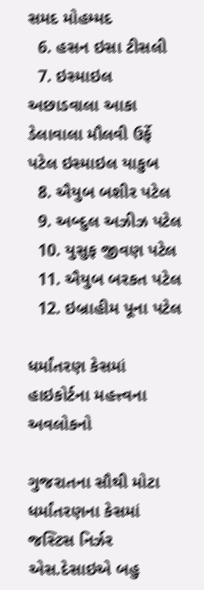સમદ મોહમ્મદ
  6. હસન ઇસા ટીસલી
  7. ઇસ્માઇલ અછાડવાલા આકા ડેલાવાલા મૌલવી ઉર્ફે પટેલ ઇસ્માઇલ યાકુબ
  8. ઐયુબ બશીર પટેલ
  9. અબ્દુલ અઝીઝ પટેલ
  10. યુસુફ જીવણ પટેલ
  11. ઐયુબ બરકત પટેલ
  12. ઇબ્રાહીમ પૂના પટેલ

ધર્માંતરણ કેસમાં હાઇકોર્ટના મહત્ત્વના અવલોકનો

ગુજરાતના સૌથી મોટા ધર્માંતરણના કેસમાં જસ્ટિસ નિર્ઝર એસ.દેસાઇએ બહુ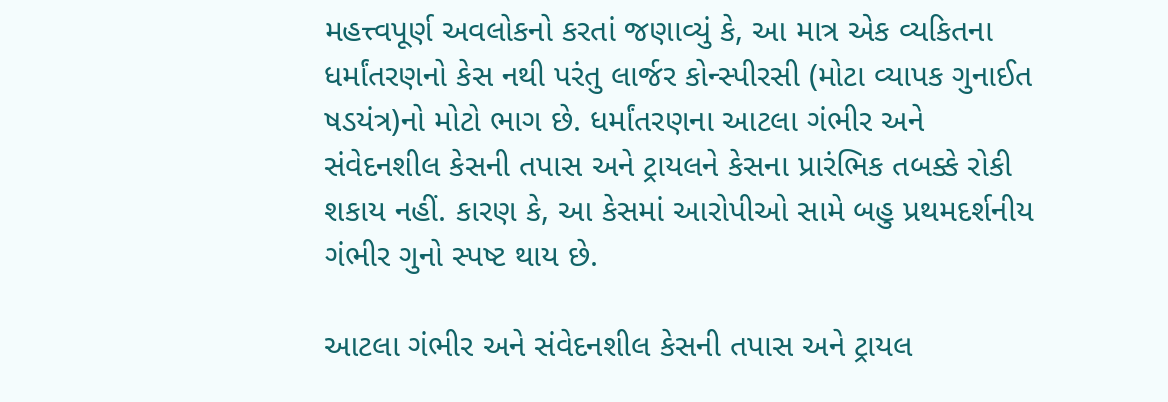મહત્ત્વપૂર્ણ અવલોકનો કરતાં જણાવ્યું કે, આ માત્ર એક વ્યકિતના ધર્માંતરણનો કેસ નથી પરંતુ લાર્જર કોન્સ્પીરસી (મોટા વ્યાપક ગુનાઈત ષડયંત્ર)નો મોટો ભાગ છે. ધર્માંતરણના આટલા ગંભીર અને સંવેદનશીલ કેસની તપાસ અને ટ્રાયલને કેસના પ્રારંભિક તબક્કે રોકી શકાય નહીં. કારણ કે, આ કેસમાં આરોપીઓ સામે બહુ પ્રથમદર્શનીય ગંભીર ગુનો સ્પષ્ટ થાય છે.

આટલા ગંભીર અને સંવેદનશીલ કેસની તપાસ અને ટ્રાયલ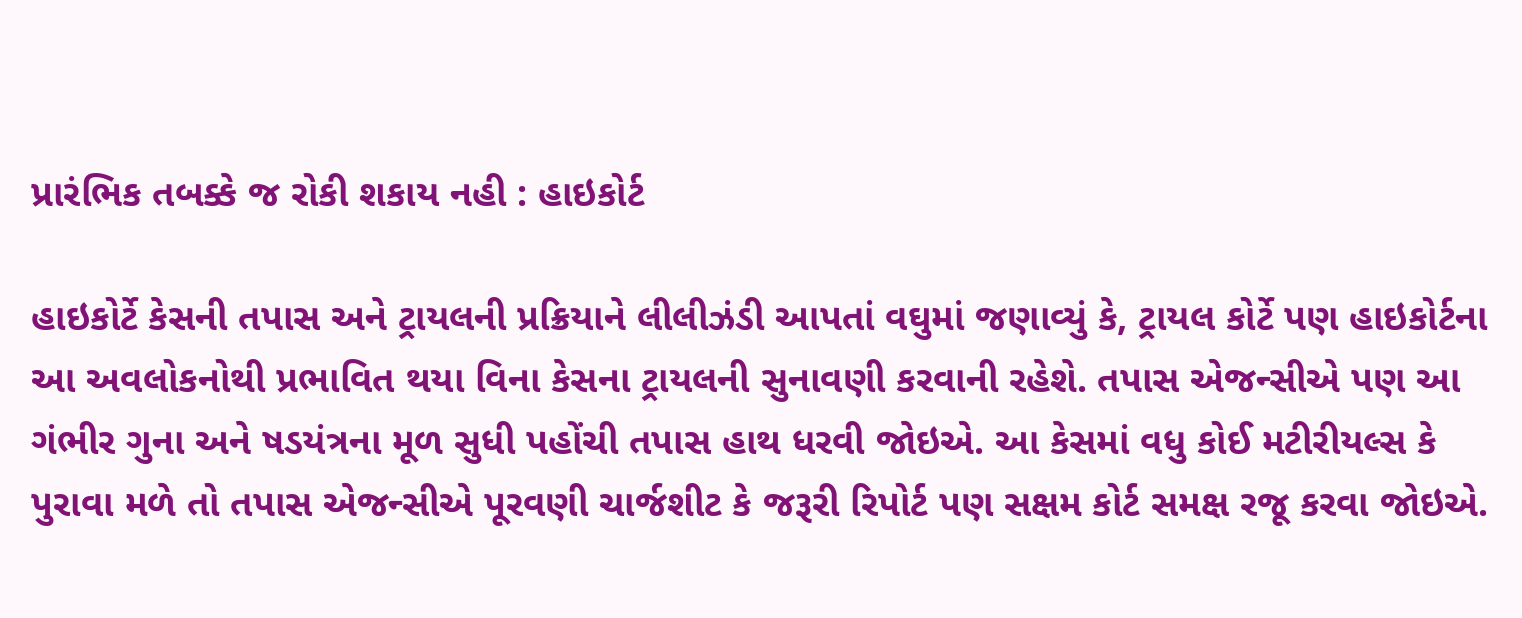પ્રારંભિક તબક્કે જ રોકી શકાય નહી : હાઇકોર્ટ

હાઇકોર્ટે કેસની તપાસ અને ટ્રાયલની પ્રક્રિયાને લીલીઝંડી આપતાં વઘુમાં જણાવ્યું કે, ટ્રાયલ કોર્ટે પણ હાઇકોર્ટના આ અવલોકનોથી પ્રભાવિત થયા વિના કેસના ટ્રાયલની સુનાવણી કરવાની રહેશે. તપાસ એજન્સીએ પણ આ ગંભીર ગુના અને ષડયંત્રના મૂળ સુધી પહોંચી તપાસ હાથ ધરવી જોઇએ. આ કેસમાં વધુ કોઈ મટીરીયલ્સ કે પુરાવા મળે તો તપાસ એજન્સીએ પૂરવણી ચાર્જશીટ કે જરૂરી રિપોર્ટ પણ સક્ષમ કોર્ટ સમક્ષ રજૂ કરવા જોઇએ.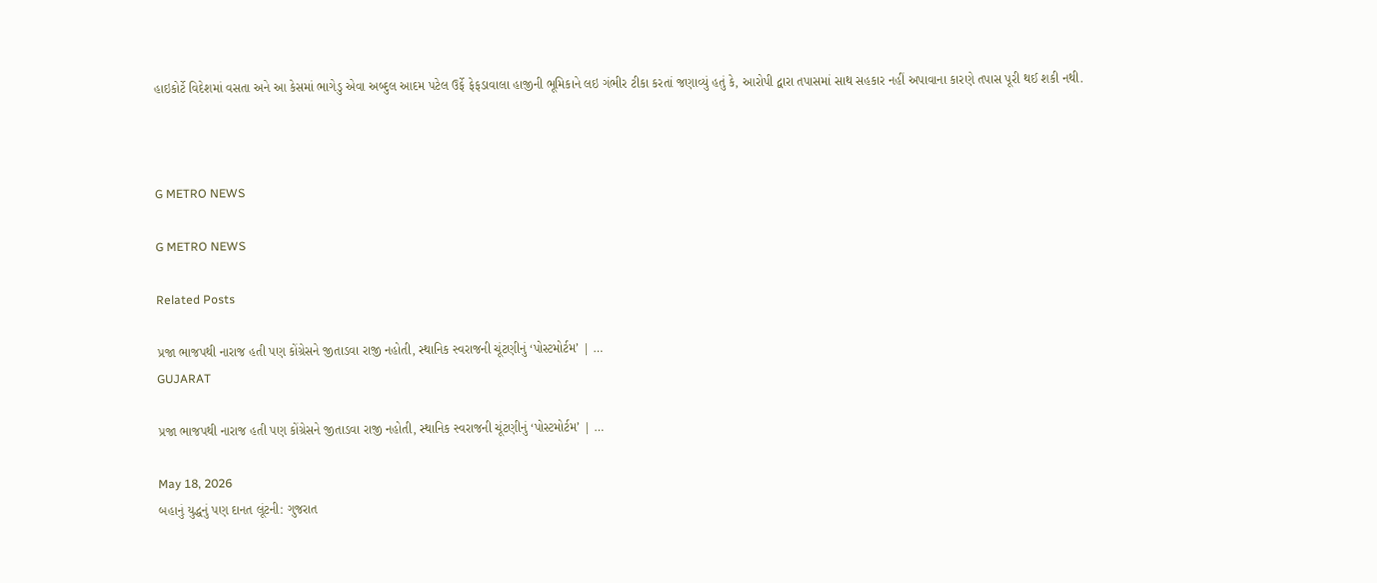હાઇકોર્ટે વિદેશમાં વસતા અને આ કેસમાં ભાગેડુ એવા અબ્દુલ આદમ પટેલ ઉર્ફે ફેફડાવાલા હાજીની ભૂમિકાને લઇ ગંભીર ટીકા કરતાં જણાવ્યું હતું કે, આરોપી દ્વારા તપાસમાં સાથ સહકાર નહીં અપાવાના કારણે તપાસ પૂરી થઈ શકી નથી.



G METRO NEWS

G METRO NEWS

Related Posts

પ્રજા ભાજપથી નારાજ હતી પણ કોંગ્રેસને જીતાડવા રાજી નહોતી, સ્થાનિક સ્વરાજની ચૂંટણીનું ‘પોસ્ટમોર્ટમ’ | …
GUJARAT

પ્રજા ભાજપથી નારાજ હતી પણ કોંગ્રેસને જીતાડવા રાજી નહોતી, સ્થાનિક સ્વરાજની ચૂંટણીનું ‘પોસ્ટમોર્ટમ’ | …

May 18, 2026
બહાનું યુદ્ધનું પણ દાનત લૂંટની: ગુજરાત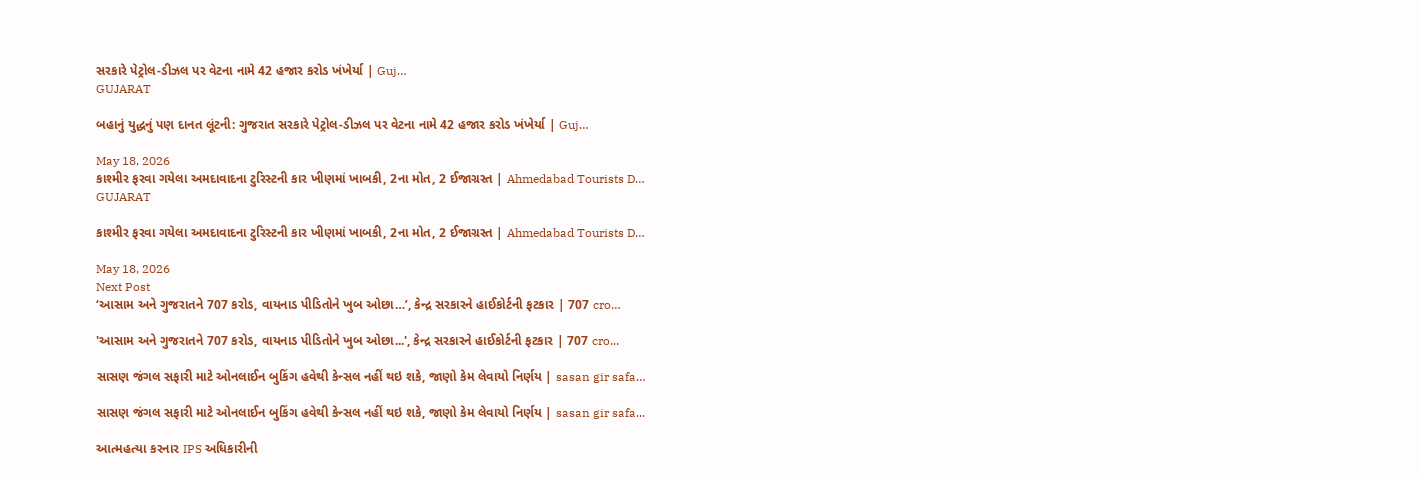સરકારે પેટ્રોલ-ડીઝલ પર વેટના નામે 42 હજાર કરોડ ખંખેર્યા | Guj…
GUJARAT

બહાનું યુદ્ધનું પણ દાનત લૂંટની: ગુજરાત સરકારે પેટ્રોલ-ડીઝલ પર વેટના નામે 42 હજાર કરોડ ખંખેર્યા | Guj…

May 18, 2026
કાશ્મીર ફરવા ગયેલા અમદાવાદના ટુરિસ્ટની કાર ખીણમાં ખાબકી, 2ના મોત, 2 ઈજાગ્રસ્ત | Ahmedabad Tourists D…
GUJARAT

કાશ્મીર ફરવા ગયેલા અમદાવાદના ટુરિસ્ટની કાર ખીણમાં ખાબકી, 2ના મોત, 2 ઈજાગ્રસ્ત | Ahmedabad Tourists D…

May 18, 2026
Next Post
‘આસામ અને ગુજરાતને 707 કરોડ, વાયનાડ પીડિતોને ખુબ ઓછા…’, કેન્દ્ર સરકારને હાઈકોર્ટની ફટકાર | 707 cro…

'આસામ અને ગુજરાતને 707 કરોડ, વાયનાડ પીડિતોને ખુબ ઓછા...', કેન્દ્ર સરકારને હાઈકોર્ટની ફટકાર | 707 cro...

સાસણ જંગલ સફારી માટે ઓનલાઈન બુકિંગ હવેથી કેન્સલ નહીં થઇ શકે, જાણો કેમ લેવાયો નિર્ણય | sasan gir safa…

સાસણ જંગલ સફારી માટે ઓનલાઈન બુકિંગ હવેથી કેન્સલ નહીં થઇ શકે, જાણો કેમ લેવાયો નિર્ણય | sasan gir safa...

આત્મહત્યા કરનાર IPS અધિકારીની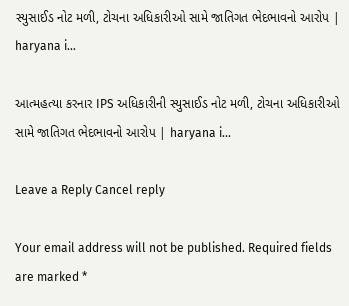સ્યુસાઈડ નોટ મળી, ટોચના અધિકારીઓ સામે જાતિગત ભેદભાવનો આરોપ | haryana i…

આત્મહત્યા કરનાર IPS અધિકારીની સ્યુસાઈડ નોટ મળી, ટોચના અધિકારીઓ સામે જાતિગત ભેદભાવનો આરોપ | haryana i...

Leave a Reply Cancel reply

Your email address will not be published. Required fields are marked *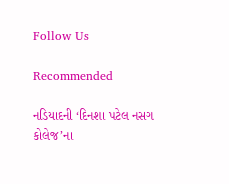Follow Us

Recommended

નડિયાદની ‘દિનશા પટેલ નસગ કોલેજ’ના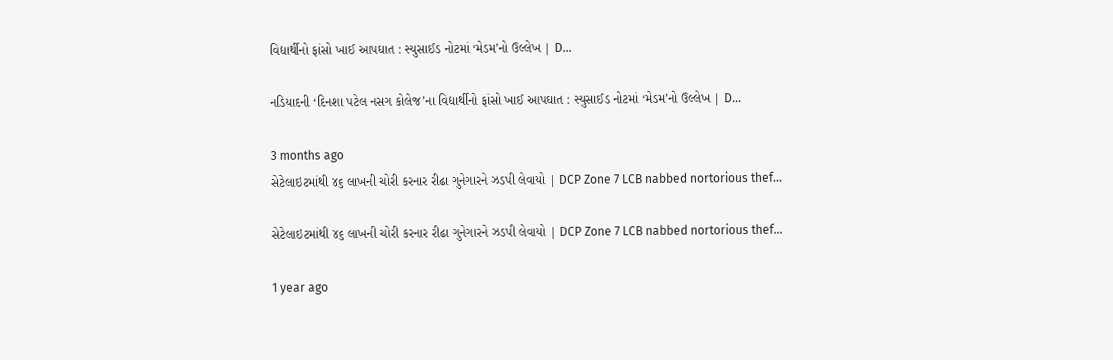વિદ્યાર્થીનો ફાંસો ખાઈ આપઘાત : સ્યુસાઈડ નોટમાં ‘મેડમ’નો ઉલ્લેખ | D…

નડિયાદની ‘દિનશા પટેલ નસગ કોલેજ’ના વિદ્યાર્થીનો ફાંસો ખાઈ આપઘાત : સ્યુસાઈડ નોટમાં ‘મેડમ’નો ઉલ્લેખ | D…

3 months ago
સેટેલાઇટમાંથી ૪૬ લાખની ચોરી કરનાર રીઢા ગુનેગારને ઝડપી લેવાયો | DCP Zone 7 LCB nabbed nortorious thef…

સેટેલાઇટમાંથી ૪૬ લાખની ચોરી કરનાર રીઢા ગુનેગારને ઝડપી લેવાયો | DCP Zone 7 LCB nabbed nortorious thef…

1 year ago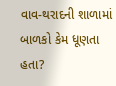વાવ-થરાદની શાળામાં બાળકો કેમ ધૂણતા હતા?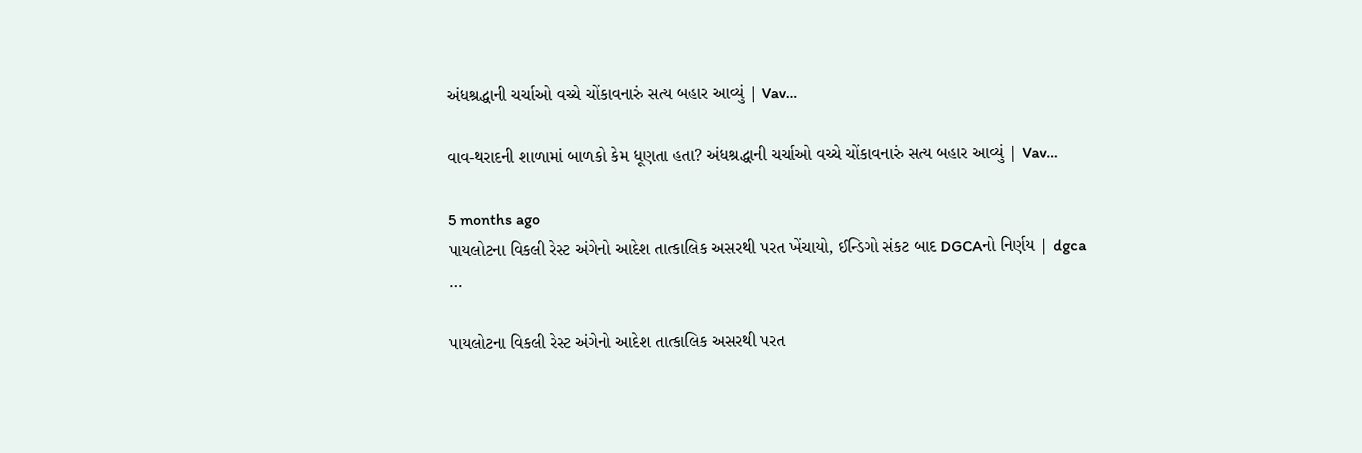અંધશ્રદ્ધાની ચર્ચાઓ વચ્ચે ચોંકાવનારું સત્ય બહાર આવ્યું | Vav…

વાવ-થરાદની શાળામાં બાળકો કેમ ધૂણતા હતા? અંધશ્રદ્ધાની ચર્ચાઓ વચ્ચે ચોંકાવનારું સત્ય બહાર આવ્યું | Vav…

5 months ago
પાયલોટના વિકલી રેસ્ટ અંગેનો આદેશ તાત્કાલિક અસરથી પરત ખેંચાયો, ઈન્ડિગો સંકટ બાદ DGCAનો નિર્ણય | dgca …

પાયલોટના વિકલી રેસ્ટ અંગેનો આદેશ તાત્કાલિક અસરથી પરત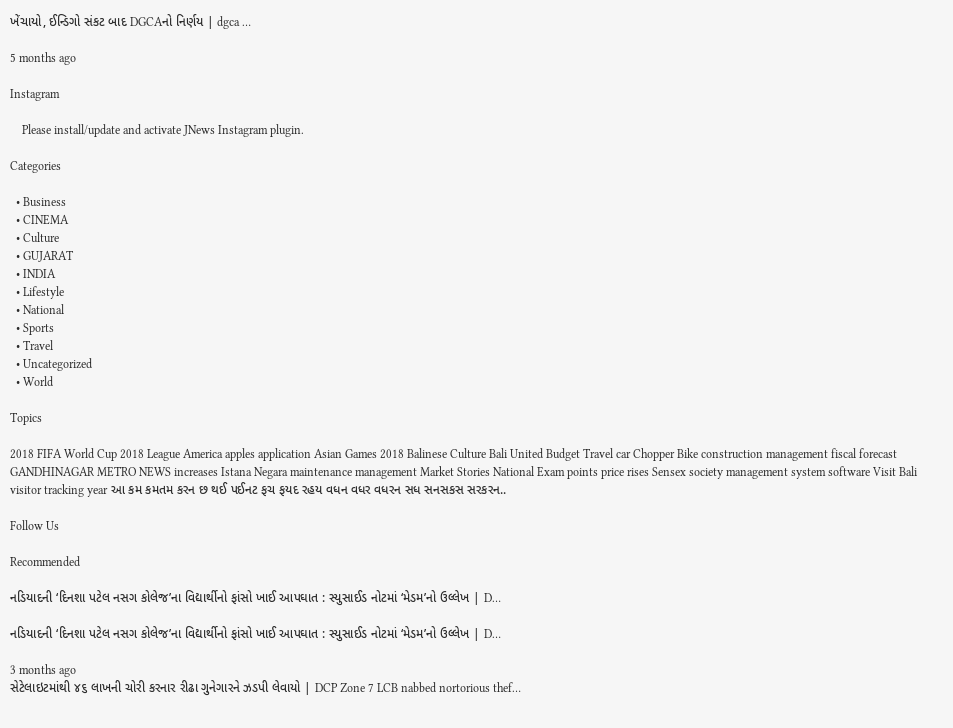ખેંચાયો, ઈન્ડિગો સંકટ બાદ DGCAનો નિર્ણય | dgca …

5 months ago

Instagram

    Please install/update and activate JNews Instagram plugin.

Categories

  • Business
  • CINEMA
  • Culture
  • GUJARAT
  • INDIA
  • Lifestyle
  • National
  • Sports
  • Travel
  • Uncategorized
  • World

Topics

2018 FIFA World Cup 2018 League America apples application Asian Games 2018 Balinese Culture Bali United Budget Travel car Chopper Bike construction management fiscal forecast GANDHINAGAR METRO NEWS increases Istana Negara maintenance management Market Stories National Exam points price rises Sensex society management system software Visit Bali visitor tracking year આ કમ કમતમ કરન છ થઈ પઈનટ ફચ ફયદ રહય વધન વધર વધરન સધ સનસકસ સરકરન..

Follow Us

Recommended

નડિયાદની ‘દિનશા પટેલ નસગ કોલેજ’ના વિદ્યાર્થીનો ફાંસો ખાઈ આપઘાત : સ્યુસાઈડ નોટમાં ‘મેડમ’નો ઉલ્લેખ | D…

નડિયાદની ‘દિનશા પટેલ નસગ કોલેજ’ના વિદ્યાર્થીનો ફાંસો ખાઈ આપઘાત : સ્યુસાઈડ નોટમાં ‘મેડમ’નો ઉલ્લેખ | D…

3 months ago
સેટેલાઇટમાંથી ૪૬ લાખની ચોરી કરનાર રીઢા ગુનેગારને ઝડપી લેવાયો | DCP Zone 7 LCB nabbed nortorious thef…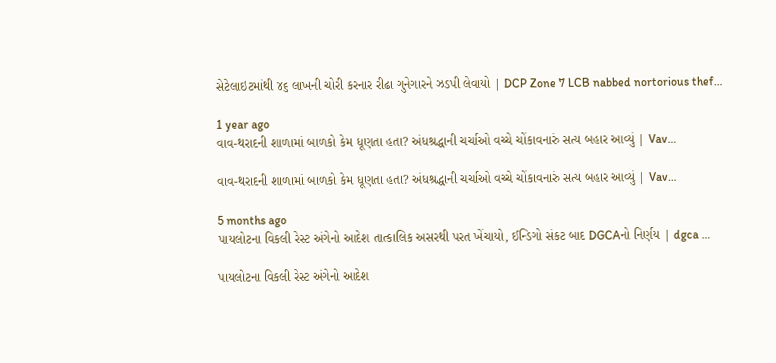સેટેલાઇટમાંથી ૪૬ લાખની ચોરી કરનાર રીઢા ગુનેગારને ઝડપી લેવાયો | DCP Zone 7 LCB nabbed nortorious thef…

1 year ago
વાવ-થરાદની શાળામાં બાળકો કેમ ધૂણતા હતા? અંધશ્રદ્ધાની ચર્ચાઓ વચ્ચે ચોંકાવનારું સત્ય બહાર આવ્યું | Vav…

વાવ-થરાદની શાળામાં બાળકો કેમ ધૂણતા હતા? અંધશ્રદ્ધાની ચર્ચાઓ વચ્ચે ચોંકાવનારું સત્ય બહાર આવ્યું | Vav…

5 months ago
પાયલોટના વિકલી રેસ્ટ અંગેનો આદેશ તાત્કાલિક અસરથી પરત ખેંચાયો, ઈન્ડિગો સંકટ બાદ DGCAનો નિર્ણય | dgca …

પાયલોટના વિકલી રેસ્ટ અંગેનો આદેશ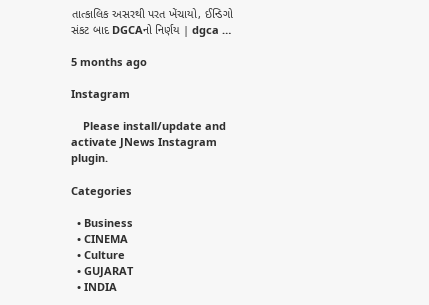તાત્કાલિક અસરથી પરત ખેંચાયો, ઈન્ડિગો સંકટ બાદ DGCAનો નિર્ણય | dgca …

5 months ago

Instagram

    Please install/update and activate JNews Instagram plugin.

Categories

  • Business
  • CINEMA
  • Culture
  • GUJARAT
  • INDIA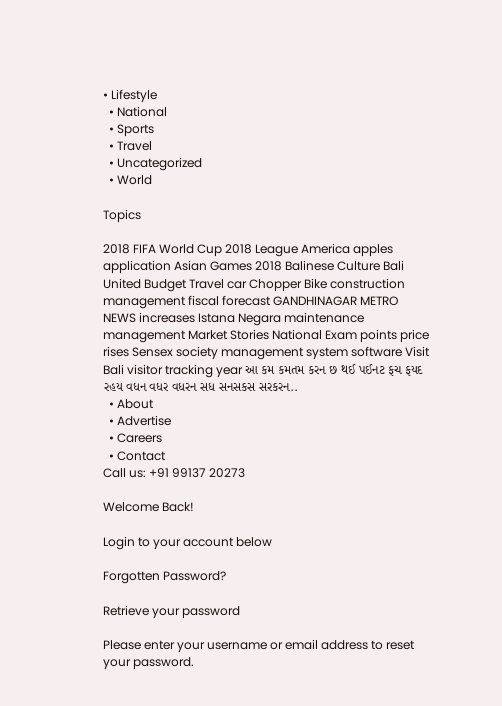• Lifestyle
  • National
  • Sports
  • Travel
  • Uncategorized
  • World

Topics

2018 FIFA World Cup 2018 League America apples application Asian Games 2018 Balinese Culture Bali United Budget Travel car Chopper Bike construction management fiscal forecast GANDHINAGAR METRO NEWS increases Istana Negara maintenance management Market Stories National Exam points price rises Sensex society management system software Visit Bali visitor tracking year આ કમ કમતમ કરન છ થઈ પઈનટ ફચ ફયદ રહય વધન વધર વધરન સધ સનસકસ સરકરન..
  • About
  • Advertise
  • Careers
  • Contact
Call us: +91 99137 20273

Welcome Back!

Login to your account below

Forgotten Password?

Retrieve your password

Please enter your username or email address to reset your password.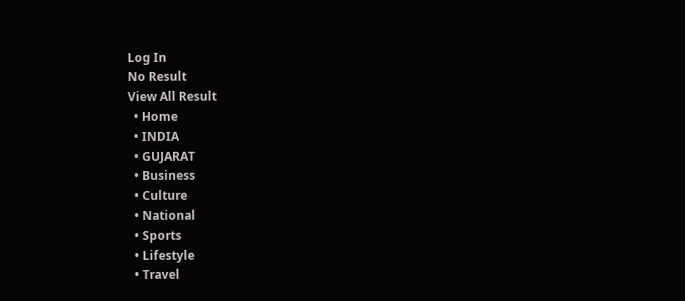Log In
No Result
View All Result
  • Home
  • INDIA
  • GUJARAT
  • Business
  • Culture
  • National
  • Sports
  • Lifestyle
  • Travel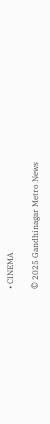• CINEMA

© 2025 Gandhinagar Metro News